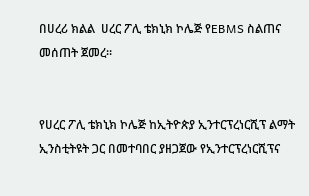በሀረሪ ክልል  ሀረር ፖሊ ቴክኒክ ኮሌጅ የEBMS ስልጠና መሰጠት ጀመረ።


የሀረር ፖሊ ቴክኒክ ኮሌጅ ከኢትዮጵያ ኢንተርፕረነርሺፕ ልማት ኢንስቲትዩት ጋር በመተባበር ያዘጋጀው የኢንተርፕረነርሺፕና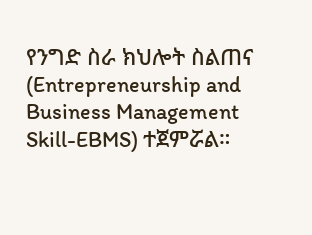የንግድ ስራ ክህሎት ስልጠና (Entrepreneurship and Business Management Skill-EBMS) ተጀምሯል።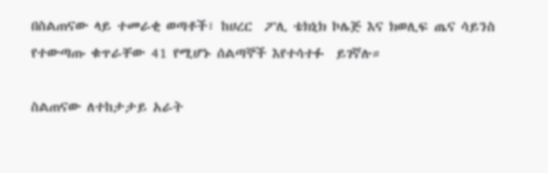በስልጠናው ላይ ተመራቂ ወጣቶች፣ ከሀረር  ፖሊ ቴክኒክ ኮሌጅ እና ክወሊፍ ጤና ሳይንስ የተውጣጡ ቁጥራቸው 41 የሚሆኑ ሰልጣኞች እየተሳተፉ  ይገኛሉ።

ስልጠናው ለተከታታይ አራት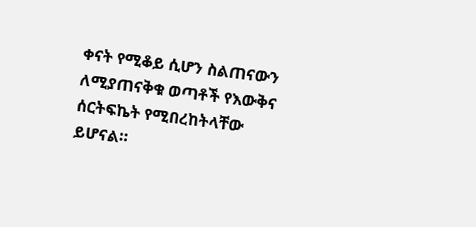ቀናት የሚቆይ ሲሆን ስልጠናውን ለሚያጠናቅቁ ወጣቶች የእውቅና ሰርትፍኬት የሚበረከትላቸው ይሆናል።